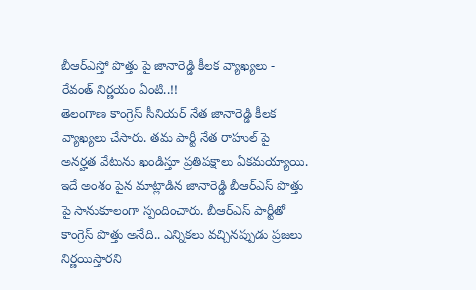బీఆర్ఎస్తో పొత్తు పై జానారెడ్డి కీలక వ్యాఖ్యలు - రేవంత్ నిర్ణయం ఏంటి..!!
తెలంగాణ కాంగ్రెస్ సీనియర్ నేత జానారెడ్డి కీలక వ్యాఖ్యలు చేసారు. తమ పార్టీ నేత రాహుల్ పై అనర్హత వేటును ఖండిస్తూ ప్రతిపక్షాలు ఏకమయ్యాయి. ఇదే అంశం పైన మాట్లాడిన జానారెడ్డి బీఆర్ఎస్ పొత్తు పై సానుకూలంగా స్పందించారు. బీఆర్ఎస్ పార్టీతో కాంగ్రెస్ పొత్తు అనేది.. ఎన్నికలు వచ్చినప్పుడు ప్రజలు నిర్ణయిస్తారని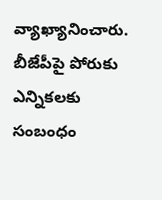వ్యాఖ్యానించారు. బీజేపీపై పోరుకు ఎన్నికలకు సంబంధం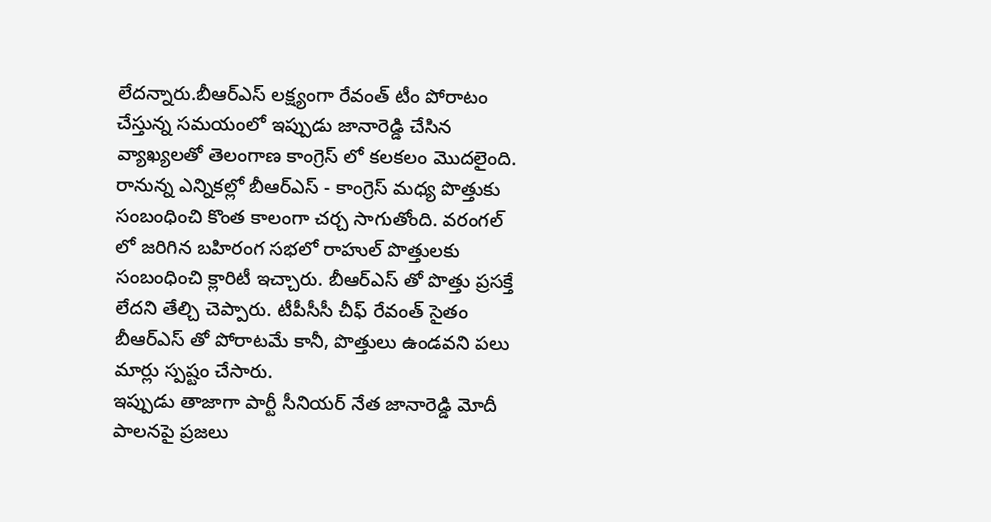లేదన్నారు.బీఆర్ఎస్ లక్ష్యంగా రేవంత్ టీం పోరాటం చేస్తున్న సమయంలో ఇప్పుడు జానారెడ్డి చేసిన వ్యాఖ్యలతో తెలంగాణ కాంగ్రెస్ లో కలకలం మొదలైంది.
రానున్న ఎన్నికల్లో బీఆర్ఎస్ - కాంగ్రెస్ మధ్య పొత్తుకు సంబంధించి కొంత కాలంగా చర్చ సాగుతోంది. వరంగల్ లో జరిగిన బహిరంగ సభలో రాహుల్ పొత్తులకు సంబంధించి క్లారిటీ ఇచ్చారు. బీఆర్ఎస్ తో పొత్తు ప్రసక్తే లేదని తేల్చి చెప్పారు. టీపీసీసీ చీఫ్ రేవంత్ సైతం బీఆర్ఎస్ తో పోరాటమే కానీ, పొత్తులు ఉండవని పలు మార్లు స్పష్టం చేసారు.
ఇప్పుడు తాజాగా పార్టీ సీనియర్ నేత జానారెడ్డి మోదీ పాలనపై ప్రజలు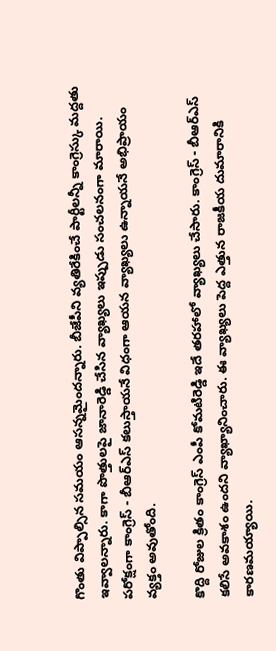గొంతు విప్పాల్సిన సమయం ఆసన్నమైందన్నారు. బీజేపీని వ్యతిరేకించే పార్టీలన్నీ కాంగ్రెస్కు మద్దతు ఇవ్వాలన్నారు. కాగా పొత్తులపై జానారెడ్డి చేసిన వ్యాఖ్యలు ఇప్పుడు సంచలనంగా మారాయి. పరోక్షంగా కాంగ్రెస్ - బీఆర్ఎస్ కలుస్తాయనే విధంగా ఆయన వ్యాఖ్యలు ఉన్నాయనే అభిప్రాయం వ్యక్తం అవుతోంది.

కొద్ది రోజుల క్రితం కాంగ్రెస్ ఎంపీ కోమటిరెడ్డి ఇదే తరహాలో వ్యాఖ్యలు చేసారు. కాంగ్రెస్ - బీఆర్ఎస్ కలిసే అవకాశం ఉందని వ్యాఖ్యానించారు. ఈ వ్యాఖ్యలు పెద్ద ఎత్తున రాజకీయ దుమారానికి కారణమయ్యాయి.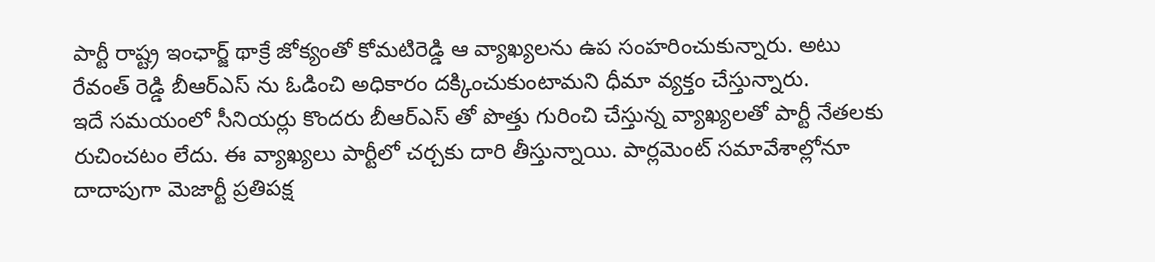పార్టీ రాష్ట్ర ఇంఛార్జ్ థాక్రే జోక్యంతో కోమటిరెడ్డి ఆ వ్యాఖ్యలను ఉప సంహరించుకున్నారు. అటు రేవంత్ రెడ్డి బీఆర్ఎస్ ను ఓడించి అధికారం దక్కించుకుంటామని ధీమా వ్యక్తం చేస్తున్నారు.
ఇదే సమయంలో సీనియర్లు కొందరు బీఆర్ఎస్ తో పొత్తు గురించి చేస్తున్న వ్యాఖ్యలతో పార్టీ నేతలకు రుచించటం లేదు. ఈ వ్యాఖ్యలు పార్టీలో చర్చకు దారి తీస్తున్నాయి. పార్లమెంట్ సమావేశాల్లోనూ దాదాపుగా మెజార్టీ ప్రతిపక్ష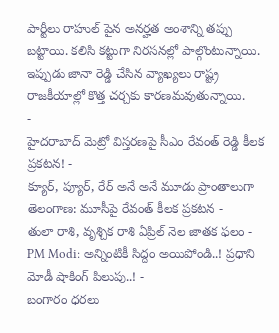పార్టీలు రాహుల్ పైన అనర్హత అంశాన్ని తప్పు బట్టాయి. కలిసి కట్టుగా నిరసనల్లో పాల్గొంటున్నాయి. ఇప్పుడు జానా రెడ్డి చేసిన వ్యాఖ్యలు రాష్ట్ర రాజకీయాల్లో కొత్త చర్చకు కారణమవుతున్నాయి.
-
హైదరాబాద్ మెట్రో విస్తరణపై సీఎం రేవంత్ రెడ్డి కీలక ప్రకటన! -
క్యూర్, ప్యూర్, రేర్ అనే అనే మూడు ప్రాంతాలుగా తెలంగాణ: మూసీపై రేవంత్ కీలక ప్రకటన -
తులా రాశి, వృశ్చిక రాశి ఏప్రిల్ నెల జాతక ఫలం -
PM Modi: అన్నింటికీ సిద్దం అయిపోండి..! ప్రధాని మోడీ షాకింగ్ పిలుపు..! -
బంగారం ధరలు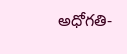అధోగతి-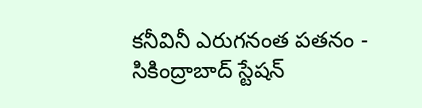కనీవినీ ఎరుగనంత పతనం -
సికింద్రాబాద్ స్టేషన్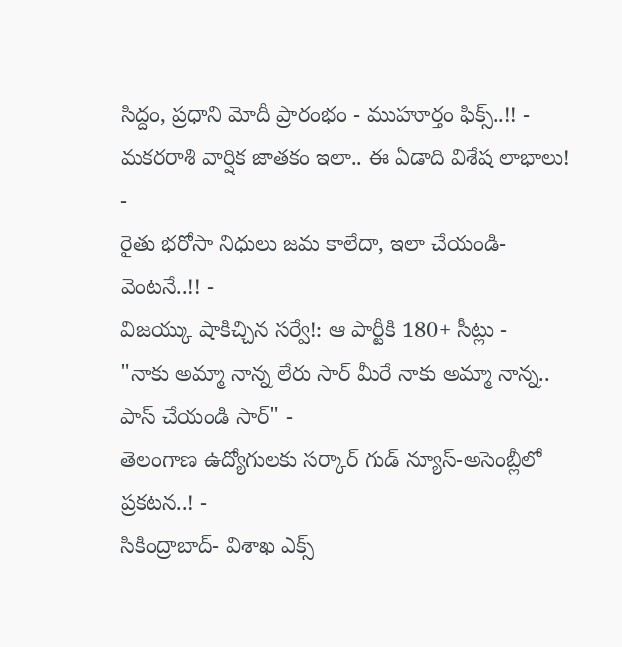సిద్దం, ప్రధాని మోదీ ప్రారంభం - ముహూర్తం ఫిక్స్..!! -
మకరరాశి వార్షిక జాతకం ఇలా.. ఈ ఏడాది విశేష లాభాలు! -
రైతు భరోసా నిధులు జమ కాలేదా, ఇలా చేయండి- వెంటనే..!! -
విజయ్కు షాకిచ్చిన సర్వే!: ఆ పార్టీకి 180+ సీట్లు -
"నాకు అమ్మా నాన్న లేరు సార్ మీరే నాకు అమ్మా నాన్న.. పాస్ చేయండి సార్" -
తెలంగాణ ఉద్యోగులకు సర్కార్ గుడ్ న్యూస్-అసెంబ్లీలో ప్రకటన..! -
సికింద్రాబాద్- విశాఖ ఎక్స్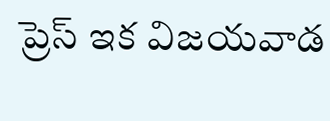ప్రెస్ ఇక విజయవాడ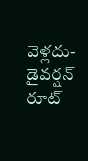వెళ్లదు- డైవర్షన్ రూట్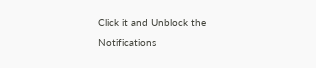Click it and Unblock the Notifications